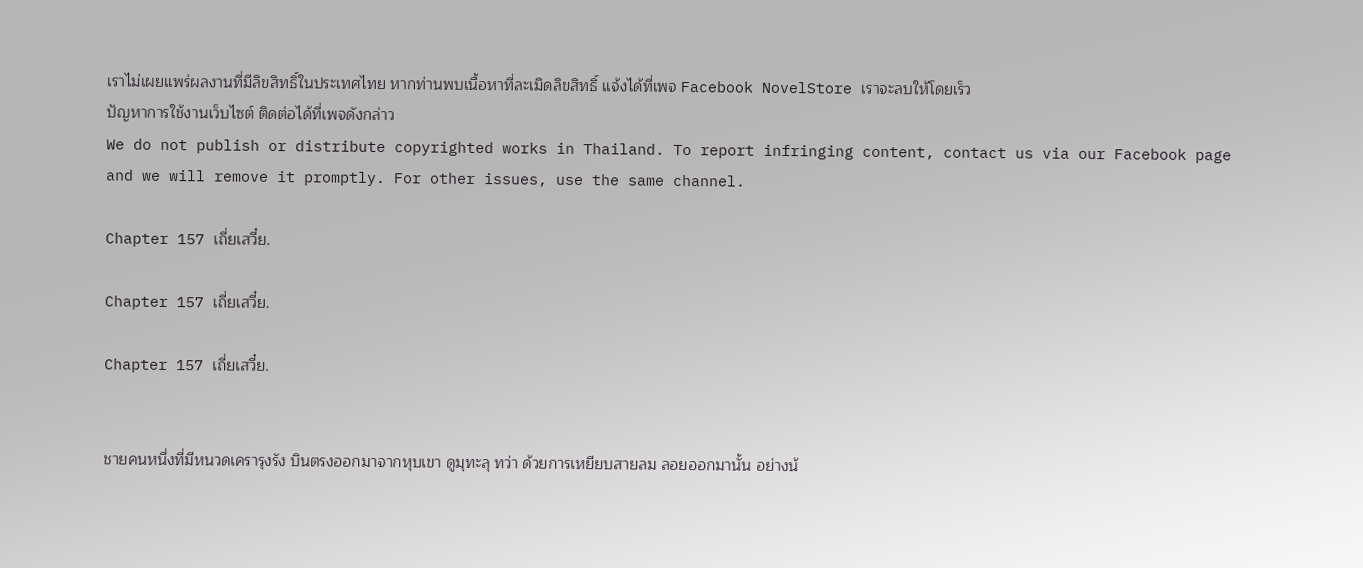เราไม่เผยแพร่ผลงานที่มีลิขสิทธิ์ในประเทศไทย หากท่านพบเนื้อหาที่ละเมิดลิขสิทธิ์ แจ้งได้ที่เพจ Facebook NovelStore เราจะลบให้โดยเร็ว
ปัญหาการใช้งานเว็บไซต์ ติดต่อได้ที่เพจดังกล่าว
We do not publish or distribute copyrighted works in Thailand. To report infringing content, contact us via our Facebook page and we will remove it promptly. For other issues, use the same channel.

Chapter 157 เถี่ยเสวี๋ย.

Chapter 157 เถี่ยเสวี๋ย.

Chapter 157 เถี่ยเสวี๋ย.


ชายคนหนึ่งที่มีหนวดเครารุงรัง บินตรงออกมาจากหุบเขา ดูมุทะลุ ทว่า ด้วยการเหยียบสายลม ลอยออกมานั้น อย่างน้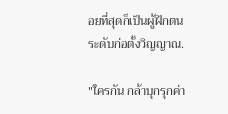อยที่สุดก็เป็นผู้ฝึกตนระดับก่อตั้งวิญญาณ.

"ใครกัน กล้าบุกรุกค่า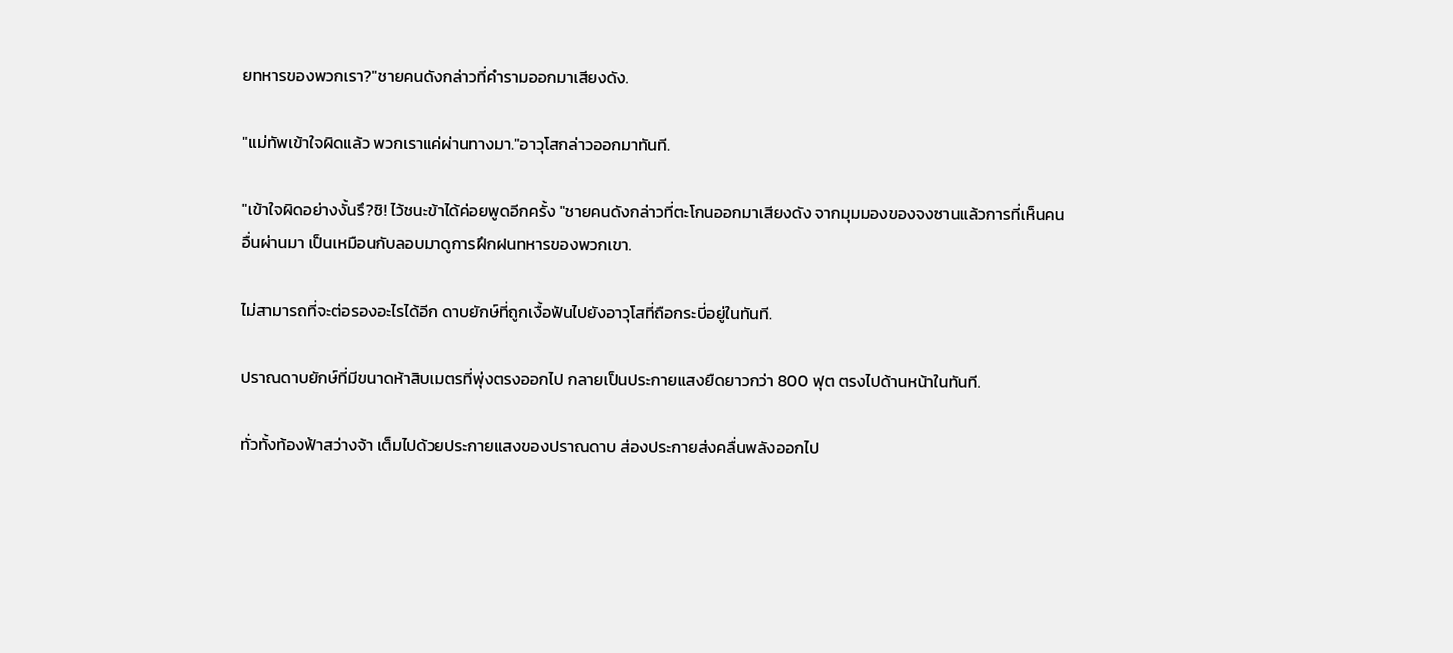ยทหารของพวกเรา?"ชายคนดังกล่าวที่คำรามออกมาเสียงดัง.

"แม่ทัพเข้าใจผิดแล้ว พวกเราแค่ผ่านทางมา."อาวุโสกล่าวออกมาทันที.

"เข้าใจผิดอย่างงั้นรึ?ชิ! ไว้ชนะข้าได้ค่อยพูดอีกครั้ง "ชายคนดังกล่าวที่ตะโกนออกมาเสียงดัง จากมุมมองของจงซานแล้วการที่เห็นคนอื่นผ่านมา เป็นเหมือนกับลอบมาดูการฝึกฝนทหารของพวกเขา.

ไม่สามารถที่จะต่อรองอะไรได้อีก ดาบยักษ์ที่ถูกเงื้อฟันไปยังอาวุโสที่ถือกระบี่อยู่ในทันที.

ปราณดาบยักษ์ที่มีขนาดห้าสิบเมตรที่พุ่งตรงออกไป กลายเป็นประกายแสงยืดยาวกว่า 800 ฟุต ตรงไปด้านหน้าในทันที.

ทั่วทั้งท้องฟ้าสว่างจ้า เต็มไปด้วยประกายแสงของปราณดาบ ส่องประกายส่งคลื่นพลังออกไป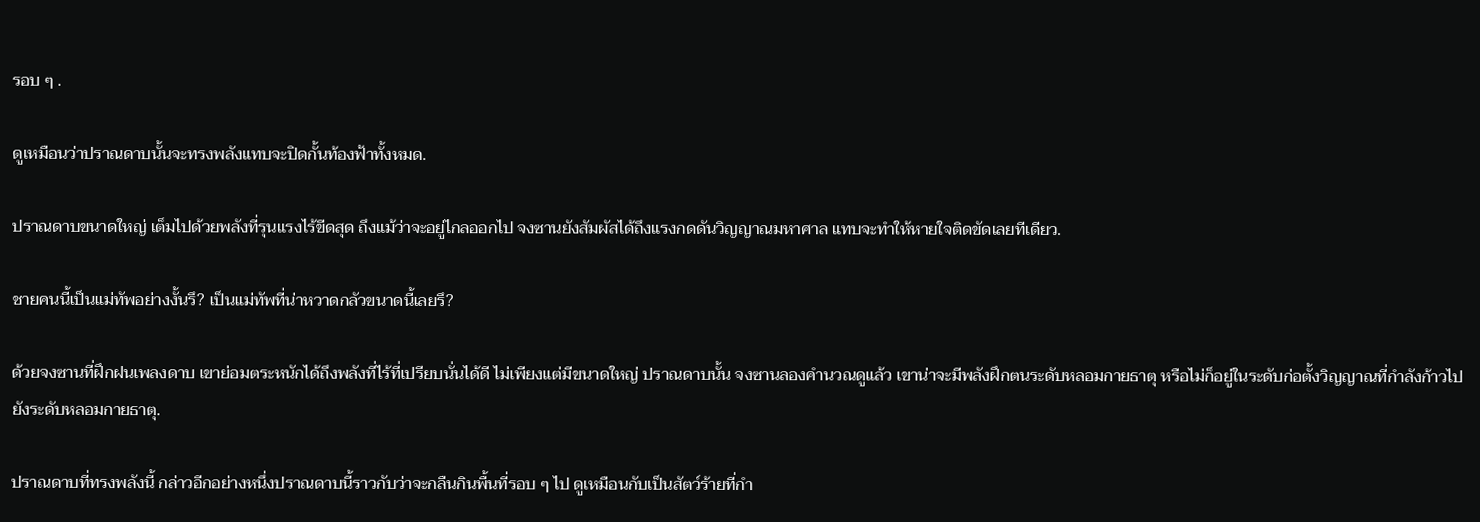รอบ ๆ .

ดูเหมือนว่าปราณดาบนั้นจะทรงพลังแทบจะปิดกั้นท้องฟ้าทั้งหมด.

ปราณดาบขนาดใหญ่ เต็มไปด้วยพลังที่รุนแรงไร้ขีดสุด ถึงแม้ว่าจะอยู่ไกลออกไป จงซานยังสัมผัสได้ถึงแรงกดดันวิญญาณมหาศาล แทบจะทำให้หายใจติดขัดเลยทีเดียว.

ชายคนนี้เป็นแม่ทัพอย่างงั้นรึ? เป็นแม่ทัพที่น่าหวาดกลัวขนาดนี้เลยรึ?

ด้วยจงซานที่ฝึกฝนเพลงดาบ เขาย่อมตระหนักได้ถึงพลังที่ไร้ที่เปรียบนั่นได้ดี ไม่เพียงแต่มีขนาดใหญ่ ปราณดาบนั้น จงซานลองคำนวณดูแล้ว เขาน่าจะมีพลังฝึกตนระดับหลอมกายธาตุ หรือไม่ก็อยู่ในระดับก่อตั้งวิญญาณที่กำลังก้าวไปยังระดับหลอมกายธาตุ.

ปราณดาบที่ทรงพลังนี้ กล่าวอีกอย่างหนึ่งปราณดาบนี้ราวกับว่าจะกลืนกินพื้นที่รอบ ๆ ไป ดูเหมือนกับเป็นสัตว์ร้ายที่กำ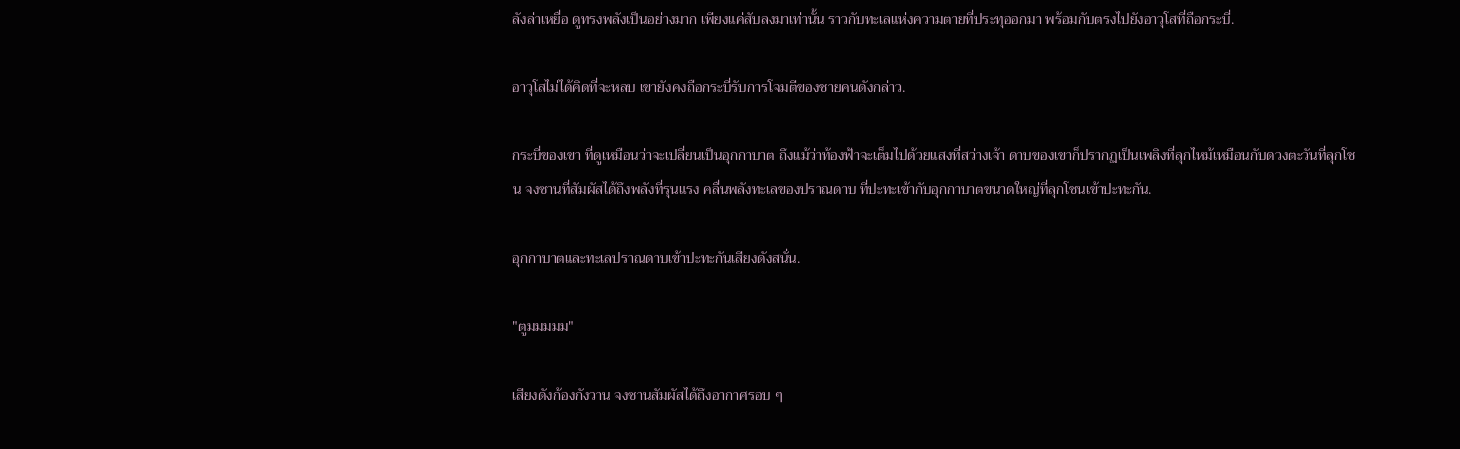ลังล่าเหยื่อ ดูทรงพลังเป็นอย่างมาก เพียงแค่สับลงมาเท่านั้น ราวกับทะเลแห่งความตายที่ประทุออกมา พร้อมกับตรงไปยังอาวุโสที่ถือกระบี่.

อาวุโสไม่ได้คิดที่จะหลบ เขายังคงถือกระบี่รับการโจมตีของชายคนดังกล่าว.

กระบี่ของเขา ที่ดูเหมือนว่าจะเปลี่ยนเป็นอุกกาบาต ถึงแม้ว่าท้องฟ้าจะเต็มไปด้วยแสงที่สว่างเจ้า ดาบของเขาก็ปรากฏเป็นเพลิงที่ลุกไหม้เหมือนกับดวงตะวันที่ลุกโชน จงซานที่สัมผัสได้ถึงพลังที่รุนแรง คลื่นพลังทะเลของปราณดาบ ที่ปะทะเข้ากับอุกกาบาตขนาดใหญ่ที่ลุกโชนเข้าปะทะกัน.

อุกกาบาตและทะเลปราณดาบเข้าปะทะกันเสียงดังสนั่น.

"ตูมมมมม"

เสียงดังก้องกังวาน จงซานสัมผัสได้ถึงอากาศรอบ ๆ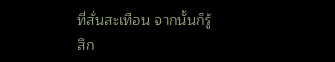ที่สั่นสะเทือน จากนั้นก็รู้สึก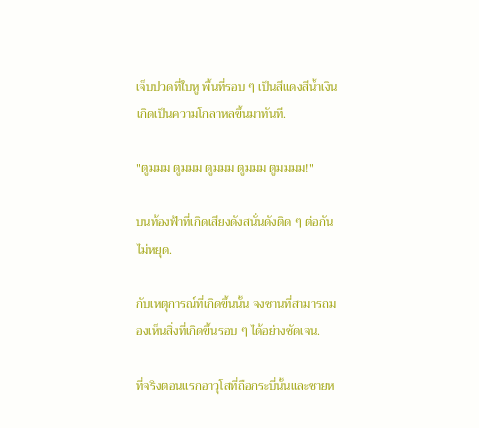เจ็บปวดที่ใบหู พื้นที่รอบ ๆ เป็นสีแดงสีน้ำเงิน เกิดเป็นความโกลาหลขึ้นมาทันที.

"ตูมมม ตูมมม ตูมมม ตูมมม ตูมมมม!"

บนท้องฟ้าที่เกิดเสียงดังสนั่นดังติด ๆ ต่อกันไม่หยุด.

กับเหตุการณ์ที่เกิดขึ้นนั้น จงซานที่สามารถมองเห็นสิ่งที่เกิดขึ้นรอบ ๆ ได้อย่างชัดเจน.

ที่จริงตอนแรกอาวุโสที่ถือกระบี่นั้นและชายห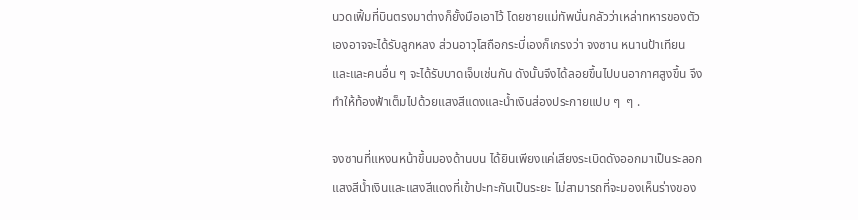นวดเฟิ้มที่บินตรงมาต่างก็ยั้งมือเอาไว้ โดยชายแม่ทัพนั่นกลัวว่าเหล่าทหารของตัวเองอาจจะได้รับลูกหลง ส่วนอาวุโสถือกระบี่เองก็เกรงว่า จงซาน หนานป้าเทียนและและคนอื่น ๆ จะได้รับบาดเจ็บเช่นกัน ดังนั้นจึงได้ลอยขึ้นไปบนอากาศสูงขึ้น จึงทำให้ท้องฟ้าเต็มไปด้วยแสงสีแดงและน้ำเงินส่องประกายแปบ ๆ  ๆ .

จงซานที่แหงนหน้าขึ้นมองด้านบน ได้ยินเพียงแค่เสียงระเบิดดังออกมาเป็นระลอก แสงสีน้ำเงินและแสงสีแดงที่เข้าปะทะกันเป็นระยะ ไม่สามารถที่จะมองเห็นร่างของ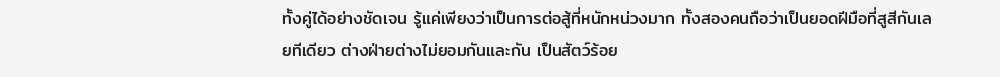ทั้งคู่ได้อย่างชัดเจน รู้แค่เพียงว่าเป็นการต่อสู้ที่หนักหน่วงมาก ทั้งสองคนถือว่าเป็นยอดฝีมือที่สูสีกันเลยทีเดียว ต่างฝ่ายต่างไม่ยอมกันและกัน เป็นสัตว์ร้อย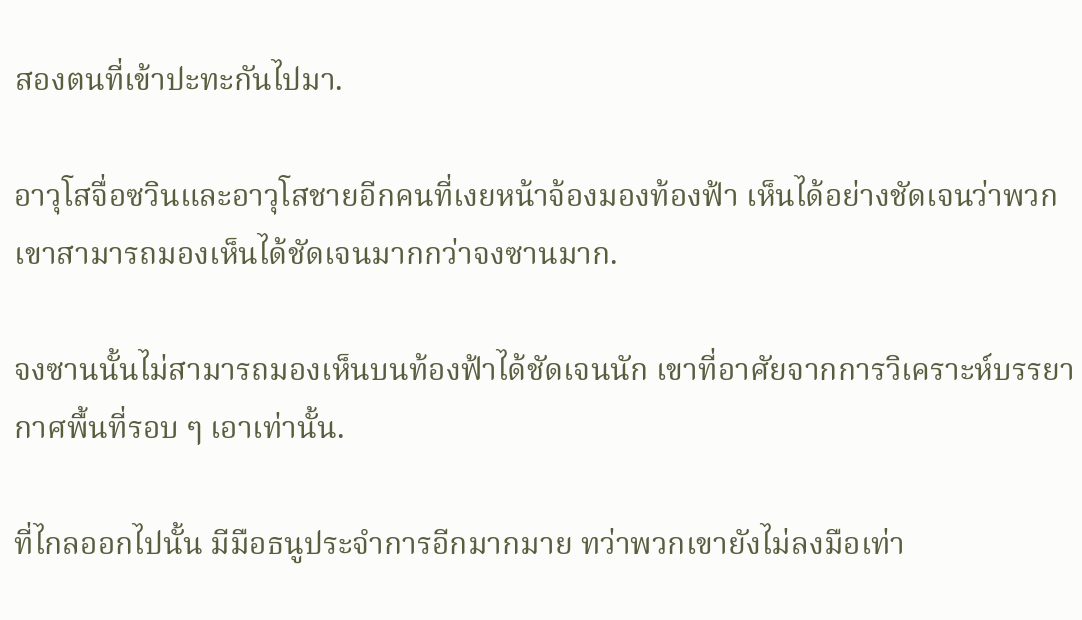สองตนที่เข้าปะทะกันไปมา.

อาวุโสจื่อซวินและอาวุโสชายอีกคนที่เงยหน้าจ้องมองท้องฟ้า เห็นได้อย่างชัดเจนว่าพวกเขาสามารถมองเห็นได้ชัดเจนมากกว่าจงซานมาก.

จงซานนั้นไม่สามารถมองเห็นบนท้องฟ้าได้ชัดเจนนัก เขาที่อาศัยจากการวิเคราะห์บรรยากาศพื้นที่รอบ ๆ เอาเท่านั้น.

ที่ไกลออกไปนั้น มีมือธนูประจำการอีกมากมาย ทว่าพวกเขายังไม่ลงมือเท่า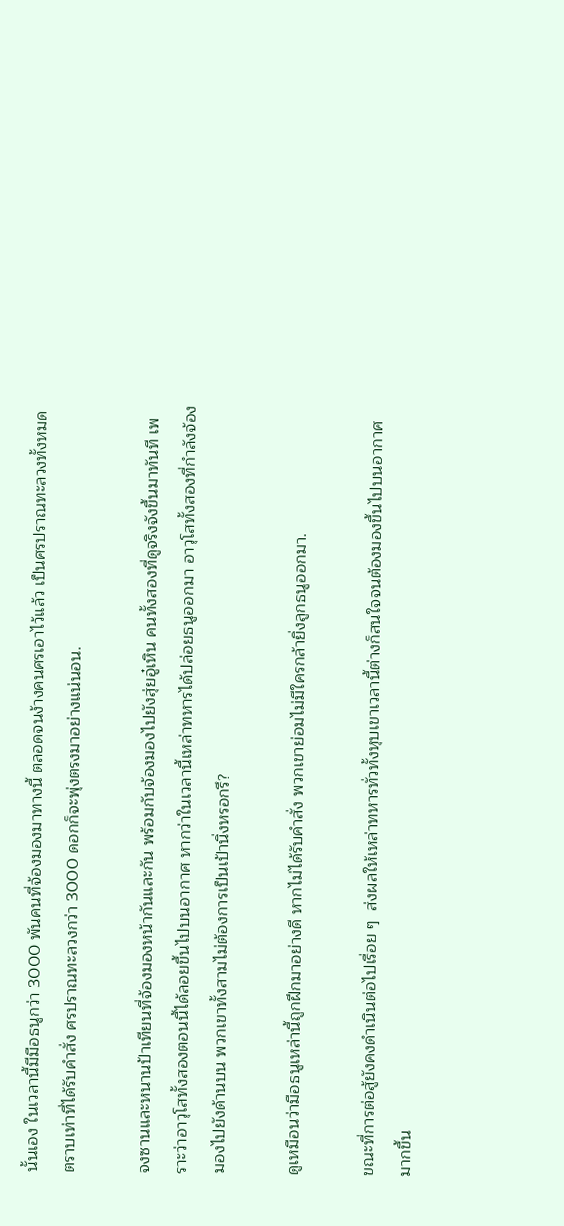นั้นเอง ในเวลานี้มีมือธนูกว่า 3000 พันคนที่จ้องมองมาทางนี้ ตลอดจนง้างคนศรเอาไว้แล้ว เป็นศรปราณทะลวงทั้งหมด ตราบเท่าที่ได้รับคำสั่ง ศรปราณทะลวงกว่า 3000 ดอกก็จะพุ่งตรงมาอย่างแน่นอน.

จงซานและหนานป้าเทียนที่จ้องมองหน้ากันและกัน พร้อมกับจ้องมองไปยังสุ่ยอู๋เหิน คนทั้งสองที่ดูจริงจังขึ้นมาทันที เพราะว่าอาวุโสทั้งสองตอนนี้ได้ลอยขึ้นไปบนอากาศ หากว่าในเวลานี้เหล่าทหารได้ปล่อยธนูออกมา อาวุโสทั้งสองที่กำลังจ้องมองไปยังด้านบน พวกเขาทั้งสามไม่ต้องการเป็นเป้านิ่งหรอกรึ?

ดูเหมือนว่ามือธนูเหล่านี้ถูกฝึกมาอย่างดี หากไม่ได้รับคำสั่ง พวกเขาย่อมไม่มีใครกล้ายิ่งลูกธนูออกมา.

ขณะที่การต่อสู้ยังคงดำเนินต่อไปเรื่อย ๆ  ส่งผลให้เหล่าทหารทั่วทั้งหุบเขาเวลานี้ต่างก็สนใจจนต้องมองขึ้นไปบนอากาศมากขึ้น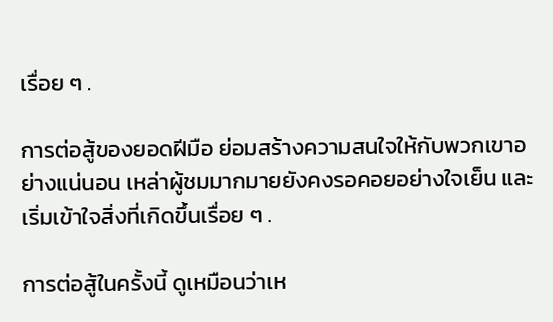เรื่อย ๆ .

การต่อสู้ของยอดฝีมือ ย่อมสร้างความสนใจให้กับพวกเขาอย่างแน่นอน เหล่าผู้ชมมากมายยังคงรอคอยอย่างใจเย็น และเริ่มเข้าใจสิ่งที่เกิดขึ้นเรื่อย ๆ .

การต่อสู้ในครั้งนี้ ดูเหมือนว่าเห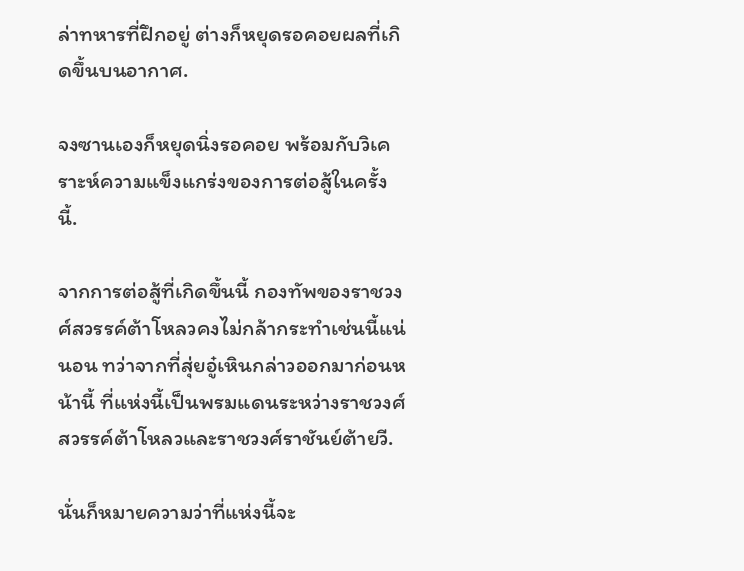ล่าทหารที่ฝึกอยู่ ต่างก็หยุดรอคอยผลที่เกิดขึ้นบนอากาศ.

จงซานเองก็หยุดนิ่งรอคอย พร้อมกับวิเคราะห์ความแข็งแกร่งของการต่อสู้ในครั้งนี้.

จากการต่อสู้ที่เกิดขึ้นนี้ กองทัพของราชวงศ์สวรรค์ต้าโหลวคงไม่กล้ากระทำเช่นนี้แน่นอน ทว่าจากที่สุ่ยอู๋เหินกล่าวออกมาก่อนหน้านี้ ที่แห่งนี้เป็นพรมแดนระหว่างราชวงศ์สวรรค์ต้าโหลวและราชวงศ์ราชันย์ต้ายวี.

นั่นก็หมายความว่าที่แห่งนี้จะ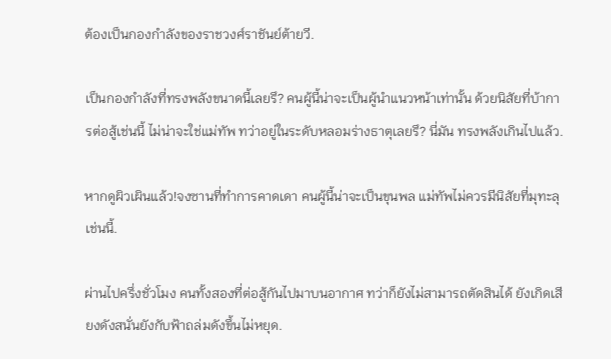ต้องเป็นกองกำลังของราชวงศ์ราชันย์ต้ายวี.

เป็นกองกำลังที่ทรงพลังขนาดนี้เลยรึ? คนผู้นี้น่าจะเป็นผู้นำแนวหน้าเท่านั้น ด้วยนิสัยที่บ้าการต่อสู้เช่นนี้ ไม่น่าจะใช่แม่ทัพ ทว่าอยู่ในระดับหลอมร่างธาตุเลยรึ? นี่มัน ทรงพลังเกินไปแล้ว.

หากดูผิวเผินแล้ว!จงซานที่ทำการคาดเดา คนผู้นี้น่าจะเป็นขุนพล แม่ทัพไม่ควรมีนิสัยที่มุทะลุเช่นนี้.

ผ่านไปครึ่งชั่วโมง คนทั้งสองที่ต่อสู้กันไปมาบนอากาศ ทว่าก็ยังไม่สามารถตัดสินได้ ยังเกิดเสียงดังสนั่นยังกับฟ้าถล่มดังขึ้นไม่หยุด.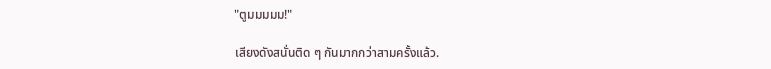"ตูมมมมม!"

เสียงดังสนั่นติด ๆ กันมากกว่าสามครั้งแล้ว.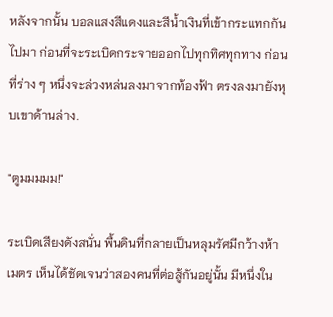หลังจากนั้น บอลแสงสีแดงและสีน้ำเงินที่เข้ากระแทกกันไปมา ก่อนที่จะระเบิดกระจายออกไปทุกทิศทุกทาง ก่อนที่ร่าง ๆ หนึ่งจะล่วงหล่นลงมาจากท้องฟ้า ตรงลงมายังหุบเขาด้านล่าง.

"ตูมมมมม!"

ระเบิดเสียงดังสนั่น พื้นดินที่กลายเป็นหลุมรัศมีกว้างห้าเมตร เห็นได้ชัดเจนว่าสองคนที่ต่อสู้กันอยู่นั้น มีหนึ่งใน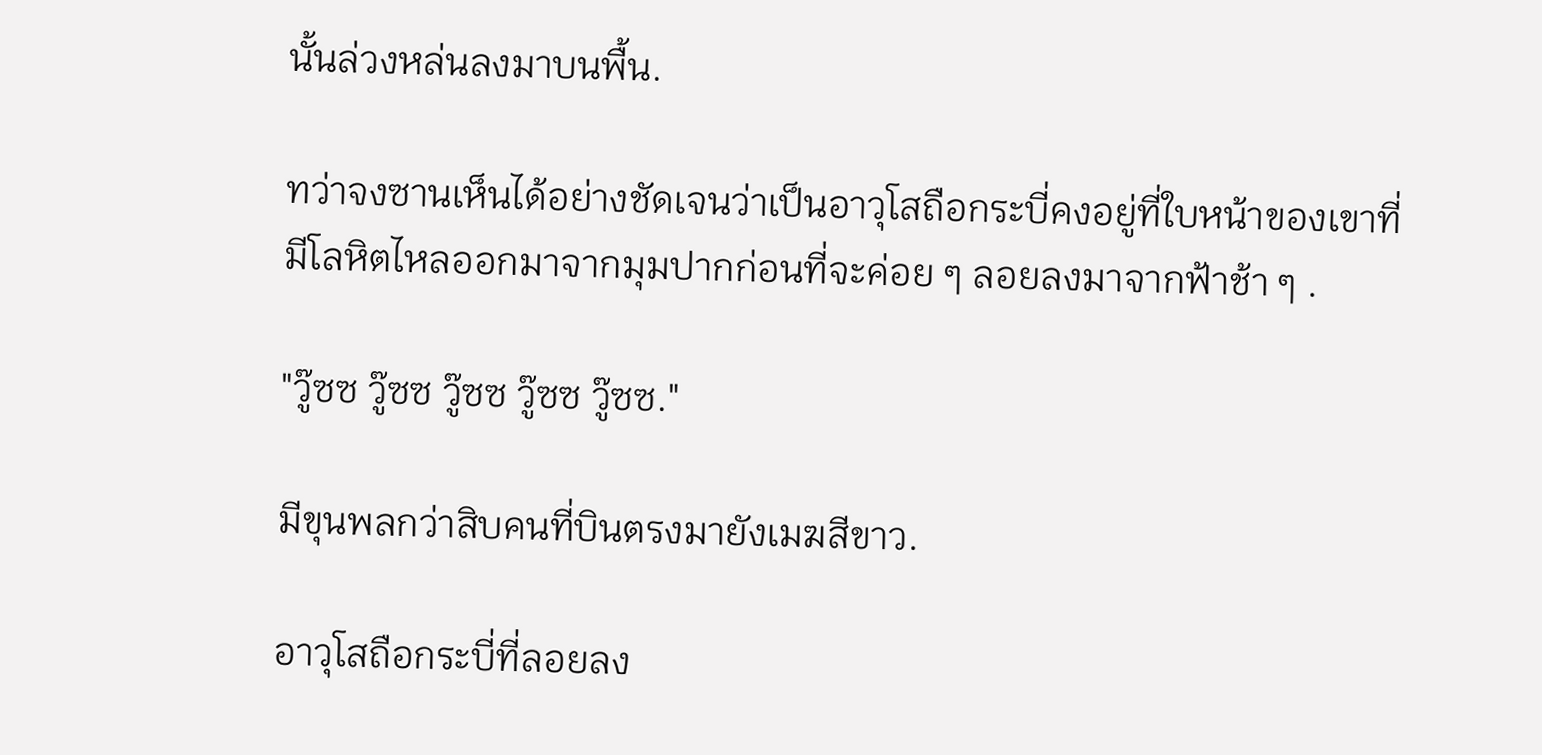นั้นล่วงหล่นลงมาบนพื้น.

ทว่าจงซานเห็นได้อย่างชัดเจนว่าเป็นอาวุโสถือกระบี่คงอยู่ที่ใบหน้าของเขาที่มีโลหิตไหลออกมาจากมุมปากก่อนที่จะค่อย ๆ ลอยลงมาจากฟ้าช้า ๆ .

"วู๊ซซ วู๊ซซ วู๊ซซ วู๊ซซ วู๊ซซ."

มีขุนพลกว่าสิบคนที่บินตรงมายังเมฆสีขาว.

อาวุโสถือกระบี่ที่ลอยลง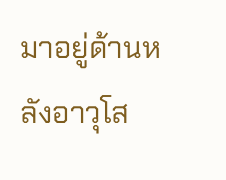มาอยู่ด้านหลังอาวุโส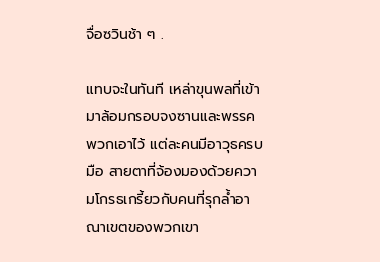จื่อซวินช้า ๆ .

แทบจะในทันที เหล่าขุนพลที่เข้ามาล้อมกรอบจงซานและพรรคพวกเอาไว้ แต่ละคนมีอาวุธครบมือ สายตาที่จ้องมองด้วยความโกรธเกรี้ยวกับคนที่รุกล้ำอาณาเขตของพวกเขา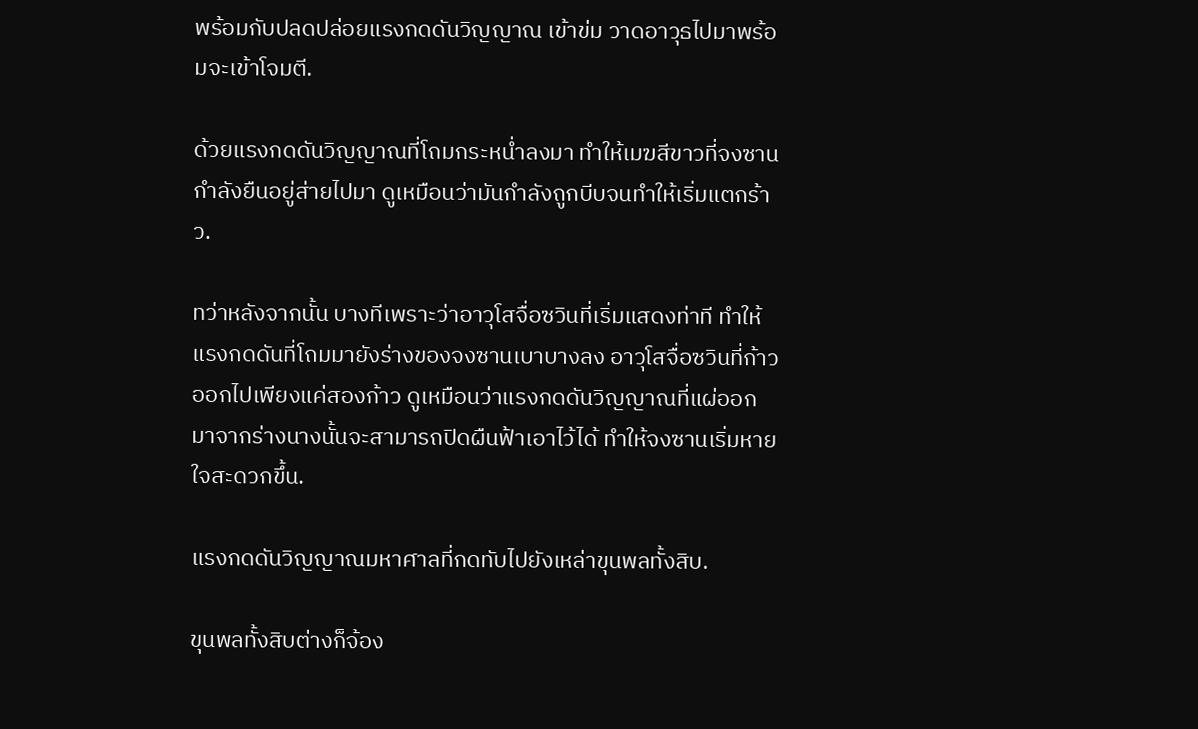พร้อมกับปลดปล่อยแรงกดดันวิญญาณ เข้าข่ม วาดอาวุธไปมาพร้อมจะเข้าโจมตี.

ด้วยแรงกดดันวิญญาณที่โถมกระหน่ำลงมา ทำให้เมฆสีขาวที่จงซานกำลังยืนอยู่ส่ายไปมา ดูเหมือนว่ามันกำลังถูกบีบจนทำให้เริ่มแตกร้าว.

ทว่าหลังจากนั้น บางทีเพราะว่าอาวุโสจื่อซวินที่เริ่มแสดงท่าที ทำให้แรงกดดันที่โถมมายังร่างของจงซานเบาบางลง อาวุโสจื่อซวินที่ก้าวออกไปเพียงแค่สองก้าว ดูเหมือนว่าแรงกดดันวิญญาณที่แผ่ออกมาจากร่างนางนั้นจะสามารถปิดผืนฟ้าเอาไว้ได้ ทำให้จงซานเริ่มหายใจสะดวกขึ้น.

แรงกดดันวิญญาณมหาศาลที่กดทับไปยังเหล่าขุนพลทั้งสิบ.

ขุนพลทั้งสิบต่างก็จ้อง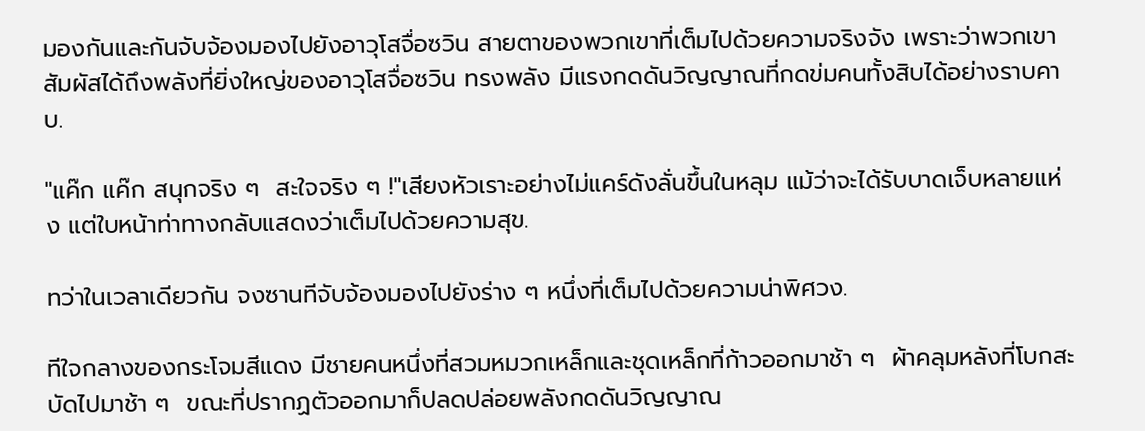มองกันและกันจับจ้องมองไปยังอาวุโสจื่อซวิน สายตาของพวกเขาที่เต็มไปด้วยความจริงจัง เพราะว่าพวกเขาสัมผัสได้ถึงพลังที่ยิ่งใหญ่ของอาวุโสจื่อซวิน ทรงพลัง มีแรงกดดันวิญญาณที่กดข่มคนทั้งสิบได้อย่างราบคาบ.

"แค๊ก แค๊ก สนุกจริง ๆ  สะใจจริง ๆ !"เสียงหัวเราะอย่างไม่แคร์ดังลั่นขึ้นในหลุม แม้ว่าจะได้รับบาดเจ็บหลายแห่ง แต่ใบหน้าท่าทางกลับแสดงว่าเต็มไปด้วยความสุข.

ทว่าในเวลาเดียวกัน จงซานทีจับจ้องมองไปยังร่าง ๆ หนึ่งที่เต็มไปด้วยความน่าพิศวง.

ทีใจกลางของกระโจมสีแดง มีชายคนหนึ่งที่สวมหมวกเหล็กและชุดเหล็กที่ก้าวออกมาช้า ๆ  ผ้าคลุมหลังที่โบกสะบัดไปมาช้า ๆ  ขณะที่ปรากฏตัวออกมาก็ปลดปล่อยพลังกดดันวิญญาณ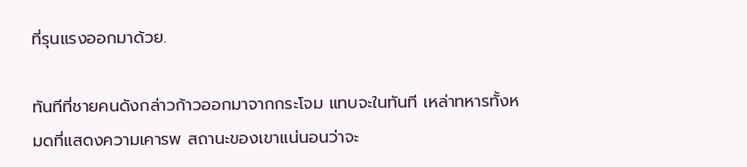ที่รุนแรงออกมาด้วย.

ทันทีที่ชายคนดังกล่าวก้าวออกมาจากกระโจม แทบจะในทันที เหล่าทหารทั้งหมดที่แสดงความเคารพ สถานะของเขาแน่นอนว่าจะ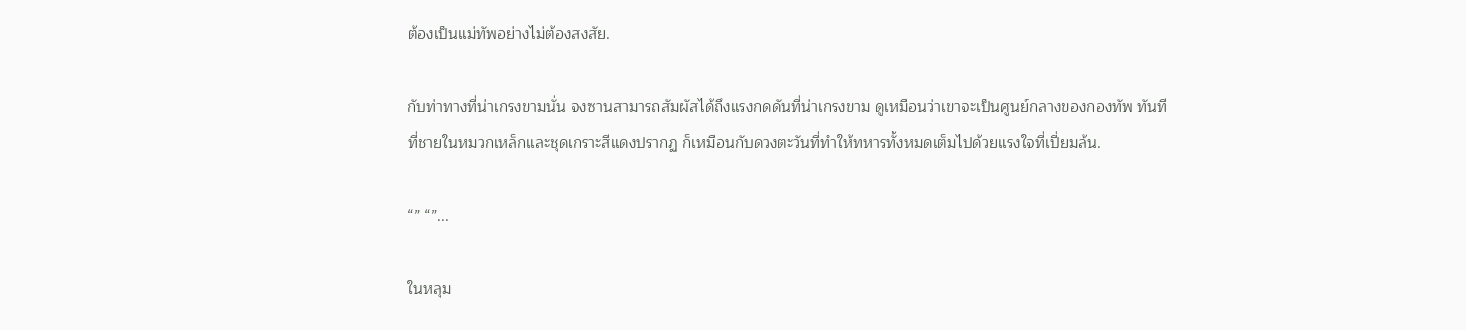ต้องเป็นแม่ทัพอย่างไม่ต้องสงสัย.

กับท่าทางที่น่าเกรงขามนั่น จงซานสามารถสัมผัสได้ถึงแรงกดดันที่น่าเกรงขาม ดูเหมือนว่าเขาจะเป็นศูนย์กลางของกองทัพ ทันทีที่ชายในหมวกเหล็กและชุดเกราะสีแดงปรากฏ ก็เหมือนกับดวงตะวันที่ทำให้ทหารทั้งหมดเต็มไปด้วยแรงใจที่เปี่ยมล้น.

“” “”...

ในหลุม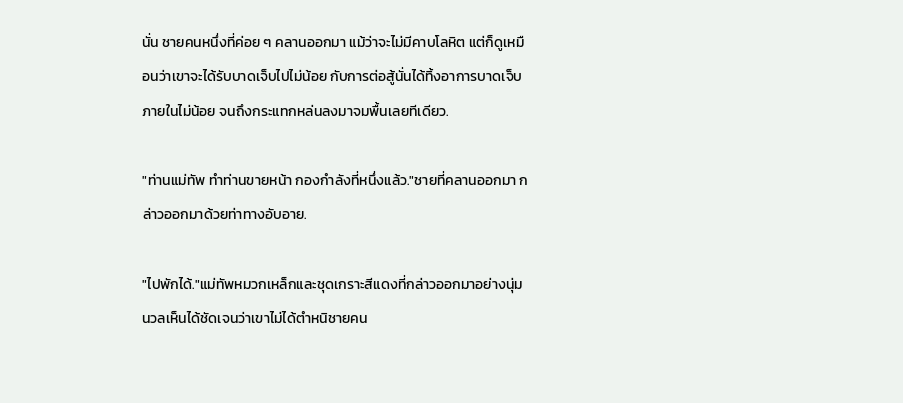นั่น ชายคนหนึ่งที่ค่อย ๆ คลานออกมา แม้ว่าจะไม่มีคาบโลหิต แต่ก็ดูเหมือนว่าเขาจะได้รับบาดเจ็บไปไม่น้อย กับการต่อสู้นั่นได้ทิ้งอาการบาดเจ็บภายในไม่น้อย จนถึงกระแทกหล่นลงมาจมพื้นเลยทีเดียว.

"ท่านแม่ทัพ ทำท่านขายหน้า กองกำลังที่หนึ่งแล้ว."ชายที่คลานออกมา กล่าวออกมาด้วยท่าทางอับอาย.

"ไปพักได้."แม่ทัพหมวกเหล็กและชุดเกราะสีแดงที่กล่าวออกมาอย่างนุ่มนวลเห็นได้ชัดเจนว่าเขาไม่ได้ตำหนิชายคน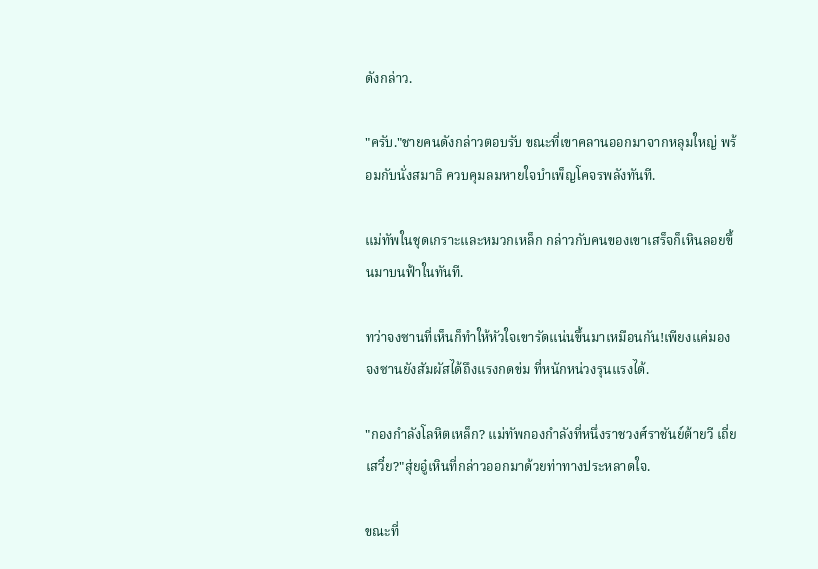ดังกล่าว.

"ครับ."ชายคนดังกล่าวตอบรับ ขณะที่เขาคลานออกมาจากหลุมใหญ่ พร้อมกับนั่งสมาธิ ควบคุมลมหายใจบำเพ็ญโคจรพลังทันที.

แม่ทัพในชุดเกราะและหมวกเหล็ก กล่าวกับคนของเขาเสร็จก็เหินลอยขึ้นมาบนฟ้าในทันที.

ทว่าจงซานที่เห็นก็ทำให้หัวใจเขารัดแน่นขึ้นมาเหมือนกัน!เพียงแค่มอง จงซานยังสัมผัสได้ถึงแรงกดข่ม ที่หนักหน่วงรุนแรงได้.

"กองกำลังโลหิตเหล็ก? แม่ทัพกองกำลังที่หนึ่งราชวงศ์ราชันย์ต้ายวี เถี่ยเสวี๋ย?"สุ่ยอู๋เหินที่กล่าวออกมาด้วยท่าทางประหลาดใจ.

ขณะที่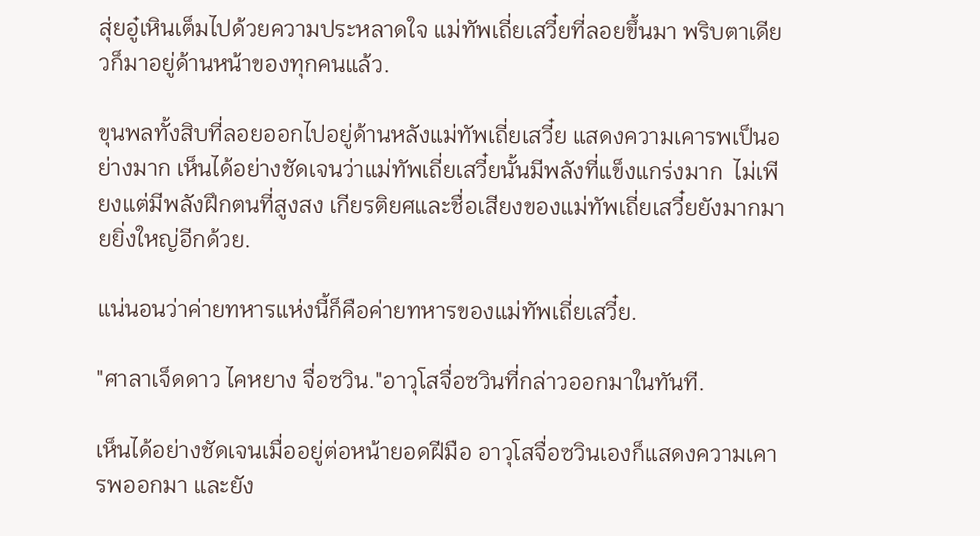สุ่ยอู๋เหินเต็มไปด้วยความประหลาดใจ แม่ทัพเถี่ยเสวี๋ยที่ลอยขึ้นมา พริบตาเดียวก็มาอยู่ด้านหน้าของทุกคนแล้ว.

ขุนพลทั้งสิบที่ลอยออกไปอยู่ด้านหลังแม่ทัพเถี่ยเสวี๋ย แสดงความเคารพเป็นอย่างมาก เห็นได้อย่างชัดเจนว่าแม่ทัพเถี่ยเสวี๋ยนั้นมีพลังที่แข็งแกร่งมาก  ไม่เพียงแต่มีพลังฝึกตนที่สูงสง เกียรติยศและชื่อเสียงของแม่ทัพเถี่ยเสวี๋ยยังมากมายยิ่งใหญ่อีกด้วย.

แน่นอนว่าค่ายทหารแห่งนี้ก็คือค่ายทหารของแม่ทัพเถี่ยเสวี๋ย.

"ศาลาเจ็ดดาว ไคหยาง จื่อซวิน."อาวุโสจื่อซวินที่กล่าวออกมาในทันที.

เห็นได้อย่างชัดเจนเมื่ออยู่ต่อหน้ายอดฝีมือ อาวุโสจื่อซวินเองก็แสดงความเคารพออกมา และยัง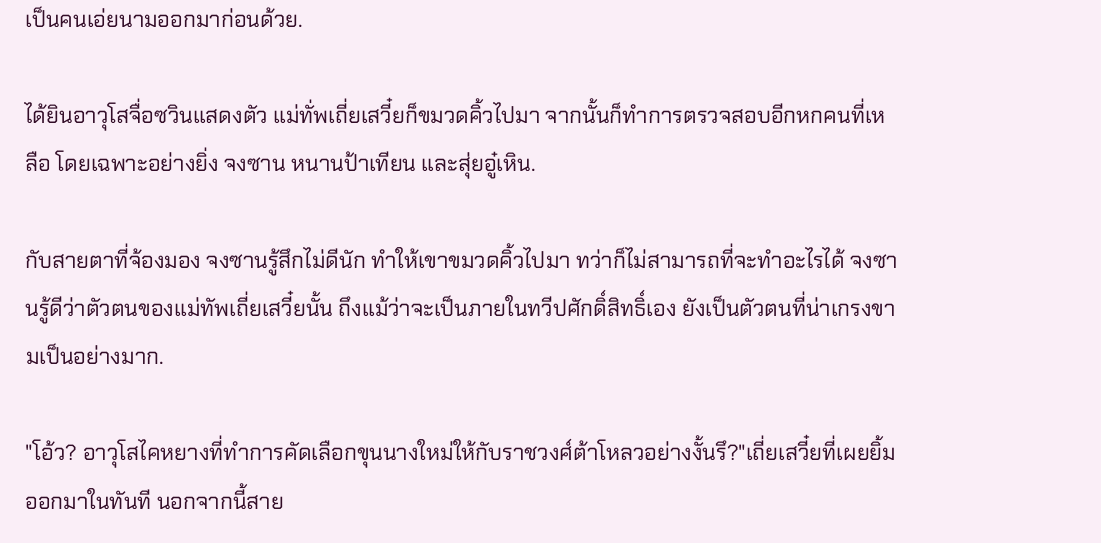เป็นคนเอ่ยนามออกมาก่อนด้วย.

ได้ยินอาวุโสจื่อซวินแสดงตัว แม่ทั่พเถี่ยเสวี๋ยก็ขมวดคิ้วไปมา จากนั้นก็ทำการตรวจสอบอีกหกคนที่เหลือ โดยเฉพาะอย่างยิ่ง จงซาน หนานป้าเทียน และสุ่ยอู๋เหิน.

กับสายตาที่จ้องมอง จงซานรู้สึกไม่ดีนัก ทำให้เขาขมวดคิ้วไปมา ทว่าก็ไม่สามารถที่จะทำอะไรได้ จงซานรู้ดีว่าตัวตนของแม่ทัพเถี่ยเสวี๋ยนั้น ถึงแม้ว่าจะเป็นภายในทวีปศักดิ์สิทธิ์เอง ยังเป็นตัวตนที่น่าเกรงขามเป็นอย่างมาก.

"โอ้ว? อาวุโสไคหยางที่ทำการคัดเลือกขุนนางใหม่ให้กับราชวงศ์ต้าโหลวอย่างงั้นรึ?"เถี่ยเสวี๋ยที่เผยยิ้มออกมาในทันที นอกจากนี้สาย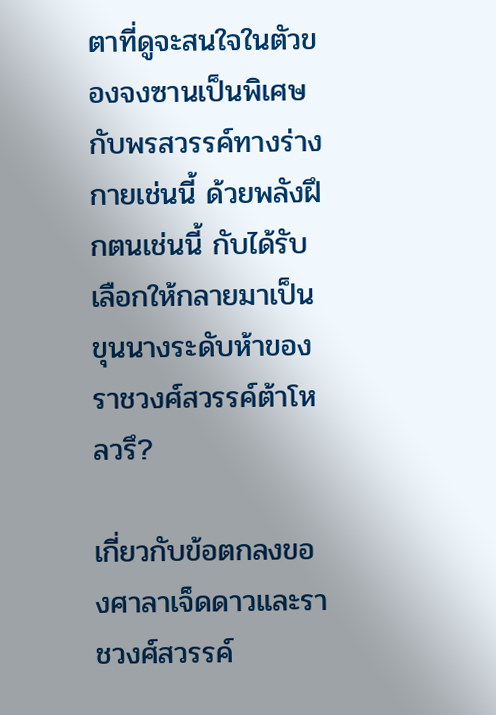ตาที่ดูจะสนใจในตัวของจงซานเป็นพิเศษ กับพรสวรรค์ทางร่างกายเช่นนี้ ด้วยพลังฝึกตนเช่นนี้ กับได้รับเลือกให้กลายมาเป็นขุนนางระดับห้าของราชวงศ์สวรรค์ต้าโหลวรึ?

เกี่ยวกับข้อตกลงของศาลาเจ็ดดาวและราชวงศ์สวรรค์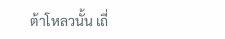ต้าโหลวนั้น เถี่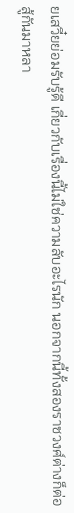ยเสวี๋ยย่อมรับรู้ดี เกี่ยวกับเรื่องนี้ไม่ใช่ความลับอะไรนัก นอกจากนี้ทั้งสองราชวงศ์ต่างก็ต่อสู้กันมาหลา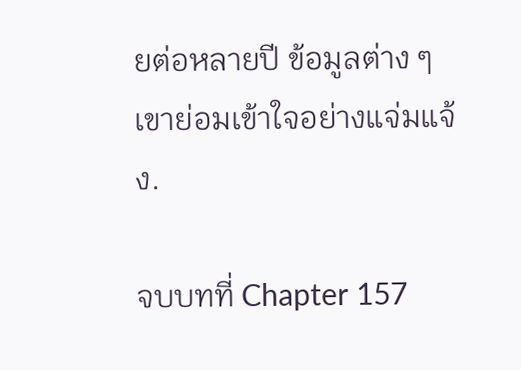ยต่อหลายปี ข้อมูลต่าง ๆ เขาย่อมเข้าใจอย่างแจ่มแจ้ง.

จบบทที่ Chapter 157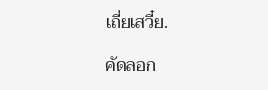เถี่ยเสวี๋ย.

คัดลอก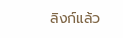ลิงก์แล้ว